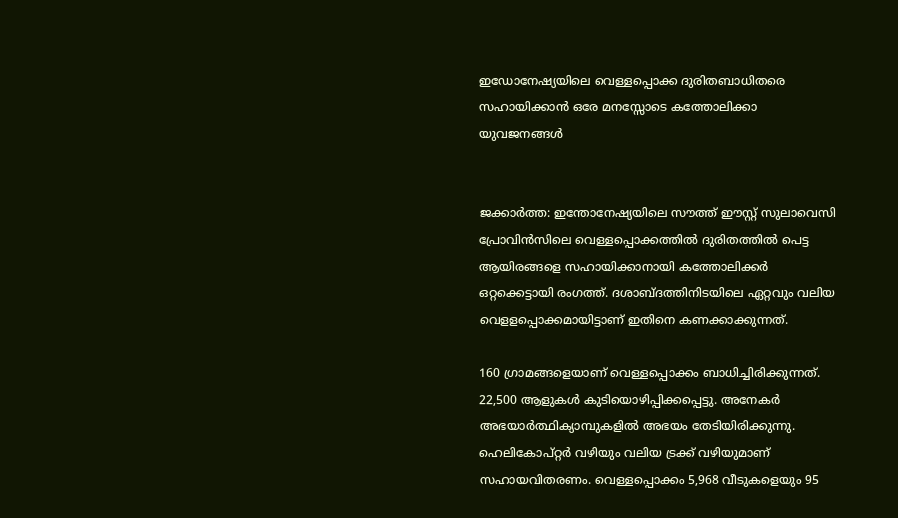ഇഡോനേഷ്യയിലെ വെള്ളപ്പൊക്ക ദുരിതബാധിതരെ സഹായിക്കാന്‍ ഒരേ മനസ്സോടെ കത്തോലിക്കാ യുവജനങ്ങള്‍


ജക്കാര്‍ത്ത: ഇന്തോനേഷ്യയിലെ സൗത്ത് ഈസ്റ്റ് സുലാവെസി പ്രോവിന്‍സിലെ വെള്ളപ്പൊക്കത്തില്‍ ദുരിതത്തില്‍ പെട്ട ആയിരങ്ങളെ സഹായിക്കാനായി കത്തോലിക്കര്‍ ഒറ്റക്കെട്ടായി രംഗത്ത്. ദശാബ്ദത്തിനിടയിലെ ഏറ്റവും വലിയ വെളളപ്പൊക്കമായിട്ടാണ് ഇതിനെ കണക്കാക്കുന്നത്.

160 ഗ്രാമങ്ങളെയാണ് വെള്ളപ്പൊക്കം ബാധിച്ചിരിക്കുന്നത്. 22,500 ആളുകള്‍ കുടിയൊഴിപ്പിക്കപ്പെട്ടു. അനേകര്‍ അഭയാര്‍ത്ഥിക്യാമ്പുകളില്‍ അഭയം തേടിയിരിക്കുന്നു. ഹെലികോപ്റ്റര്‍ വഴിയും വലിയ ട്രക്ക് വഴിയുമാണ് സഹായവിതരണം. വെള്ളപ്പൊക്കം 5,968 വീടുകളെയും 95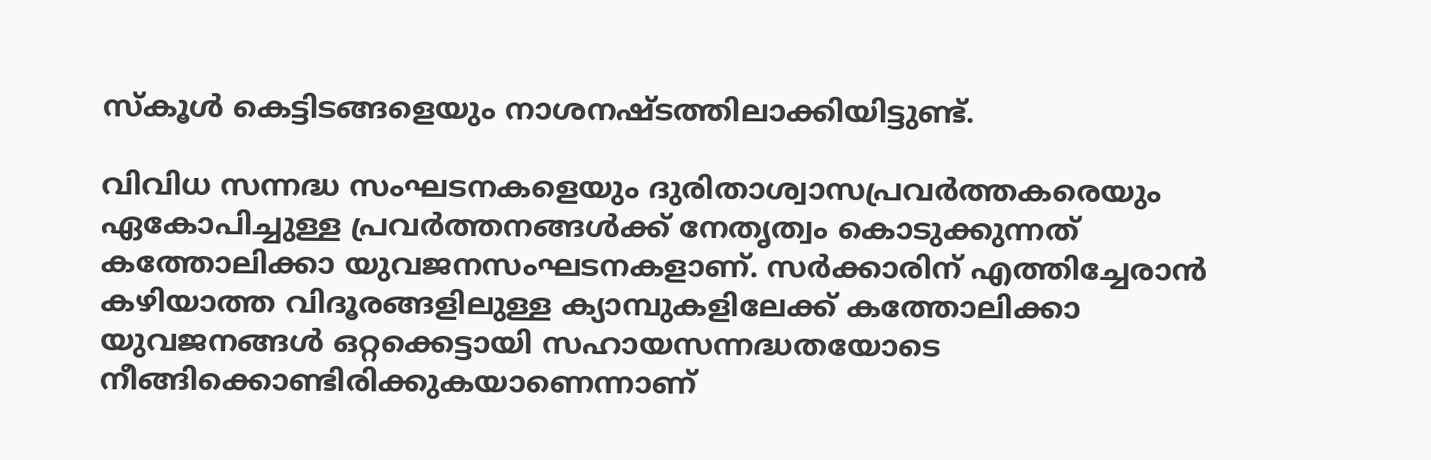സ്‌കൂള്‍ കെട്ടിടങ്ങളെയും നാശനഷ്ടത്തിലാക്കിയിട്ടുണ്ട്.

വിവിധ സന്നദ്ധ സംഘടനകളെയും ദുരിതാശ്വാസപ്രവര്‍ത്തകരെയും ഏകോപിച്ചുള്ള പ്രവര്‍ത്തനങ്ങള്‍ക്ക് നേതൃത്വം കൊടുക്കുന്നത് കത്തോലിക്കാ യുവജനസംഘടനകളാണ്. സര്‍ക്കാരിന് എത്തിച്ചേരാന്‍ കഴിയാത്ത വിദൂരങ്ങളിലുള്ള ക്യാമ്പുകളിലേക്ക് കത്തോലിക്കാ യുവജനങ്ങള്‍ ഒറ്റക്കെട്ടായി സഹായസന്നദ്ധതയോടെ നീങ്ങിക്കൊണ്ടിരിക്കുകയാണെന്നാണ്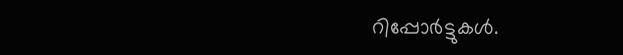റിപ്പോര്‍ട്ടുകള്‍.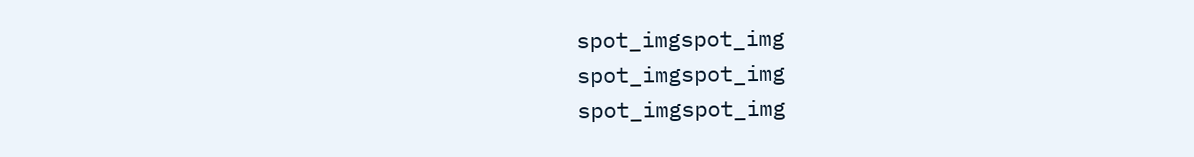spot_imgspot_img
spot_imgspot_img
spot_imgspot_img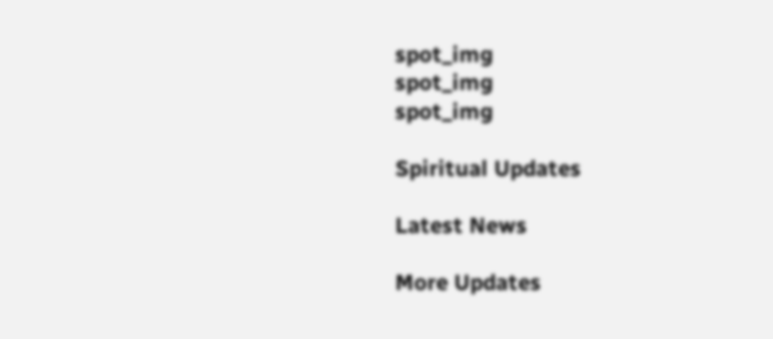spot_img
spot_img
spot_img

Spiritual Updates

Latest News

More Updates